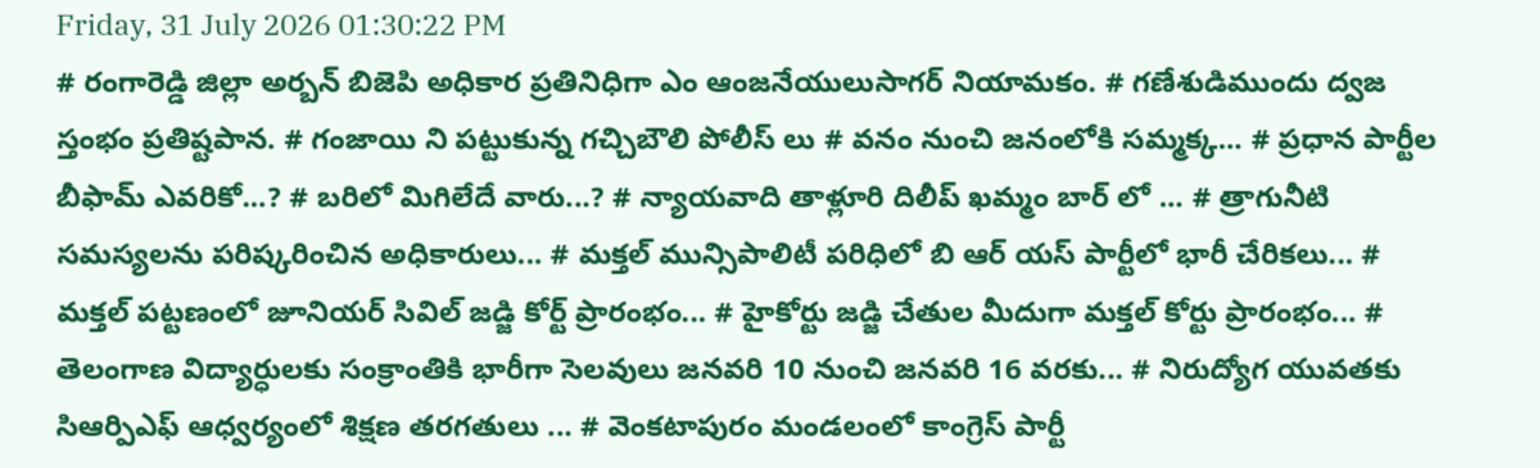Friday, 31 July 2026 01:30:22 PM
# రంగారెడ్డి జిల్లా అర్బన్ బిజెపి అధికార ప్రతినిధిగా ఎం ఆంజనేయులుసాగర్ నియామకం. # గణేశుడిముందు ద్వజ స్తంభం ప్రతిష్టపాన. # గంజాయి ని పట్టుకున్న గచ్చిబౌలి పోలీస్ లు # వనం నుంచి జనంలోకి సమ్మక్క... # ప్రధాన పార్టీల బీఫామ్ ఎవరికో...? # బరిలో మిగిలేదే వారు...? # న్యాయవాది తాళ్లూరి దిలీప్ ఖమ్మం బార్ లో ... # త్రాగునీటి సమస్యలను పరిష్కరించిన అధికారులు... # మక్తల్ మున్సిపాలిటీ పరిధిలో బి ఆర్ యస్ పార్టీలో భారీ చేరికలు... # మక్తల్ పట్టణంలో జూనియర్ సివిల్ జడ్జి కోర్ట్ ప్రారంభం... # హైకోర్టు జడ్జి చేతుల మీదుగా మక్తల్ కోర్టు ప్రారంభం... # తెలంగాణ విద్యార్ధులకు సంక్రాంతికి భారీగా సెలవులు జనవరి 10 నుంచి జనవరి 16 వరకు... # నిరుద్యోగ యువతకు సిఆర్పిఎఫ్ ఆధ్వర్యంలో శిక్షణ తరగతులు ... # వెంకటాపురం మండలంలో కాంగ్రెస్ పార్టీ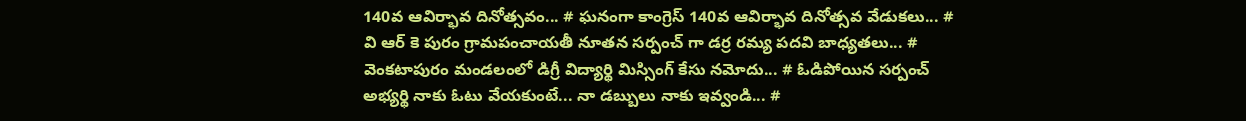140వ ఆవిర్భావ దినోత్సవం... # ఘనంగా కాంగ్రెస్ 140వ ఆవిర్భావ దినోత్సవ వేడుకలు... # వి ఆర్ కె పురం గ్రామపంచాయతీ నూతన సర్పంచ్ గా డర్ర రమ్య పదవి బాధ్యతలు... # వెంకటాపురం మండలంలో డిగ్రీ విద్యార్థి మిస్సింగ్ కేసు నమోదు... # ఓడిపోయిన సర్పంచ్ అభ్యర్థి నాకు ఓటు వేయకుంటే... నా డబ్బులు నాకు ఇవ్వండి... #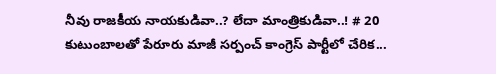నీవు రాజకీయ నాయకుడివా..? లేదా మాంత్రికుడివా..! # 20 కుటుంబాలతో పేరూరు మాజీ సర్పంచ్ కాంగ్రెస్ పార్టీలో చేరిక...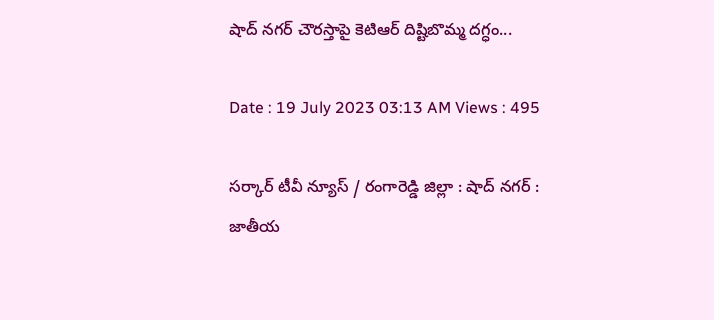షాద్ నగర్ చౌరస్తాపై కెటిఆర్ దిష్టిబొమ్మ దగ్ధం...

Date : 19 July 2023 03:13 AM Views : 495

సర్కార్ టీవీ న్యూస్ / రంగారెడ్డి జిల్లా : షాద్ నగర్ : జాతీయ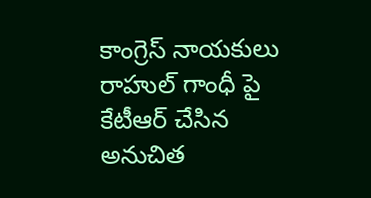కాంగ్రెస్ నాయకులు రాహుల్ గాంధీ పై కేటీఆర్ చేసిన అనుచిత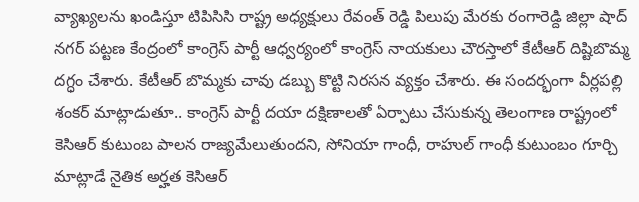వ్యాఖ్యలను ఖండిస్తూ టిపిసిసి రాష్ట్ర అధ్యక్షులు రేవంత్ రెడ్డి పిలుపు మేరకు రంగారెడ్ది జిల్లా షాద్ నగర్ పట్టణ కేంద్రంలో కాంగ్రెస్ పార్టీ ఆధ్వర్యంలో కాంగ్రెస్ నాయకులు చౌరస్తాలో కేటీఆర్ దిష్టిబొమ్మ దగ్ధం చేశారు. కేటీఆర్ బొమ్మకు చావు డబ్బు కొట్టి నిరసన వ్యక్తం చేశారు. ఈ సందర్భంగా వీర్లపల్లి శంకర్ మాట్లాడుతూ.. కాంగ్రెస్ పార్టీ దయా దక్షిణాలతో ఏర్పాటు చేసుకున్న తెలంగాణ రాష్ట్రంలో కెసిఆర్ కుటుంబ పాలన రాజ్యమేలుతుందని, సోనియా గాంధీ, రాహుల్ గాంధీ కుటుంబం గూర్చి మాట్లాడే నైతిక అర్హత కెసిఆర్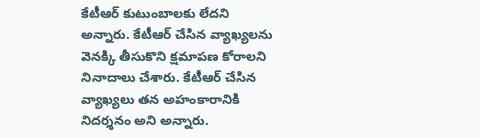కేటీఆర్ కుటుంబాలకు లేదని అన్నారు. కేటీఆర్ చేసిన వ్యాఖ్యలను వెనక్కి తీసుకొని క్షమాపణ కోరాలని నినాదాలు చేశారు. కేటీఆర్ చేసిన వ్యాఖ్యలు తన అహంకారానికి నిదర్శనం అని అన్నారు.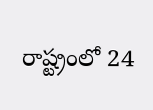రాష్ట్రంలో 24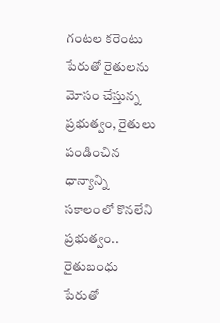గంటల కరెంటు పేరుతో రైతులను మోసం చేస్తున్న ప్రభుత్వం, రైతులు పండించిన ధాన్యాన్ని సకాలంలో కొనలేని ప్రభుత్వం.. రైతుబంధు పేరుతో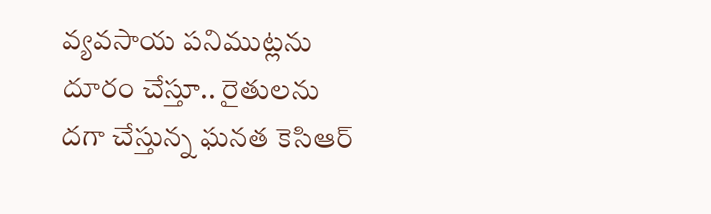వ్యవసాయ పనిముట్లను దూరం చేస్తూ.. రైతులను దగా చేస్తున్న ఘనత కెసిఆర్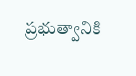ప్రభుత్వానికి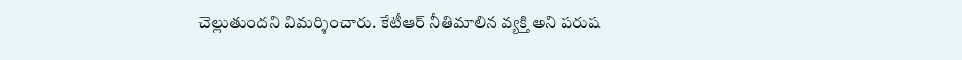చెల్లుతుందని విమర్శించారు. కేటీఆర్ నీతిమాలిన వ్యక్తి అని పరుష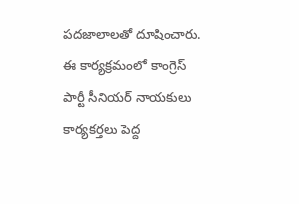పదజాలాలతో దూషించారు. ఈ కార్యక్రమంలో కాంగ్రెస్ పార్టీ సీనియర్ నాయకులు కార్యకర్తలు పెద్ద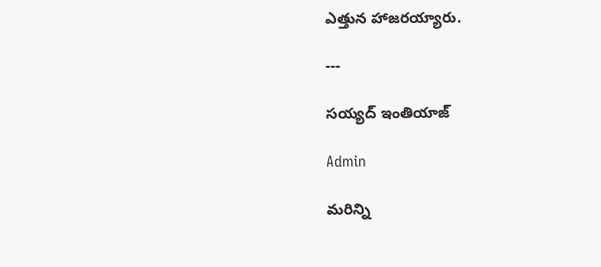ఎత్తున హాజరయ్యారు.

---

సయ్యద్ ఇంతియాజ్

Admin

మరిన్ని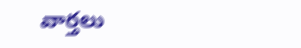వార్తలు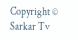Copyright © Sarkar Tv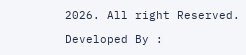2026. All right Reserved.

Developed By :